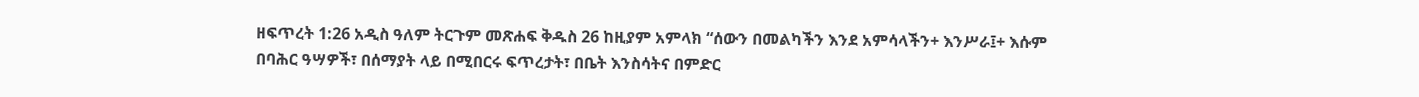ዘፍጥረት 1:26 አዲስ ዓለም ትርጉም መጽሐፍ ቅዱስ 26 ከዚያም አምላክ “ሰውን በመልካችን እንደ አምሳላችን+ እንሥራ፤+ እሱም በባሕር ዓሣዎች፣ በሰማያት ላይ በሚበርሩ ፍጥረታት፣ በቤት እንስሳትና በምድር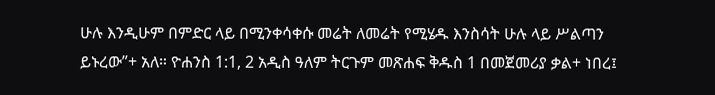ሁሉ እንዲሁም በምድር ላይ በሚንቀሳቀሱ መሬት ለመሬት የሚሄዱ እንስሳት ሁሉ ላይ ሥልጣን ይኑረው”+ አለ። ዮሐንስ 1:1, 2 አዲስ ዓለም ትርጉም መጽሐፍ ቅዱስ 1 በመጀመሪያ ቃል+ ነበረ፤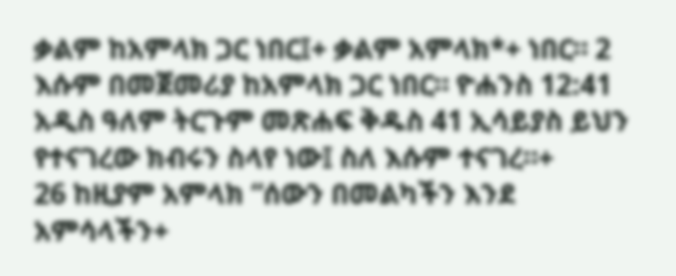ቃልም ከአምላክ ጋር ነበር፤+ ቃልም አምላክ*+ ነበር። 2 እሱም በመጀመሪያ ከአምላክ ጋር ነበር። ዮሐንስ 12:41 አዲስ ዓለም ትርጉም መጽሐፍ ቅዱስ 41 ኢሳይያስ ይህን የተናገረው ክብሩን ስላየ ነው፤ ስለ እሱም ተናገረ።+
26 ከዚያም አምላክ “ሰውን በመልካችን እንደ አምሳላችን+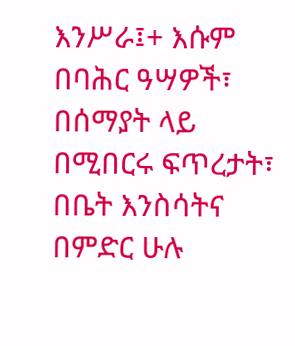እንሥራ፤+ እሱም በባሕር ዓሣዎች፣ በሰማያት ላይ በሚበርሩ ፍጥረታት፣ በቤት እንስሳትና በምድር ሁሉ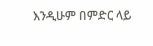እንዲሁም በምድር ላይ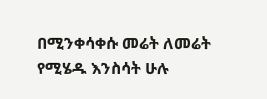በሚንቀሳቀሱ መሬት ለመሬት የሚሄዱ እንስሳት ሁሉ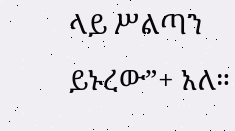ላይ ሥልጣን ይኑረው”+ አለ።